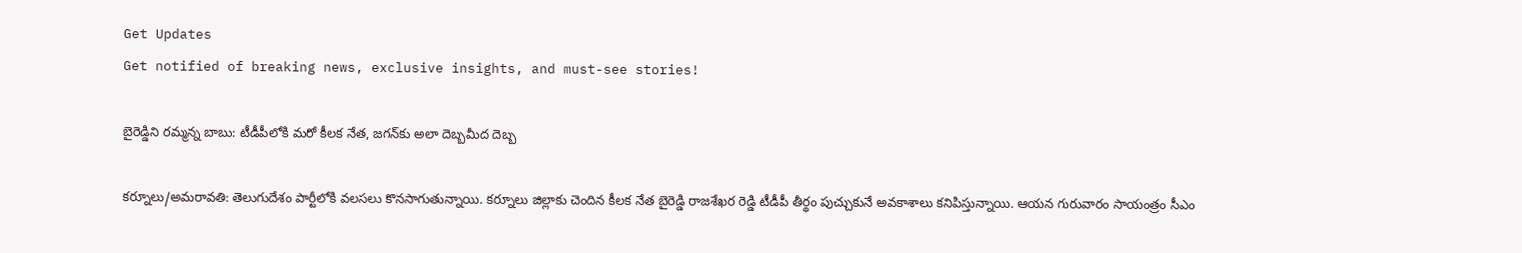Get Updates
Get notified of breaking news, exclusive insights, and must-see stories!

బైరెడ్డిని రమ్మన్న బాబు: టీడీపీలోకి మరో కీలక నేత, జగన్‌కు అలా దెబ్బమీద దెబ్బ

కర్నూలు/అమరావతి: తెలుగుదేశం పార్టీలోకి వలసలు కొనసాగుతున్నాయి. కర్నూలు జిల్లాకు చెందిన కీలక నేత బైరెడ్డి రాజశేఖర రెడ్డి టీడీపీ తీర్థం పుచ్చుకునే అవకాశాలు కనిపిస్తున్నాయి. ఆయన గురువారం సాయంత్రం సీఎం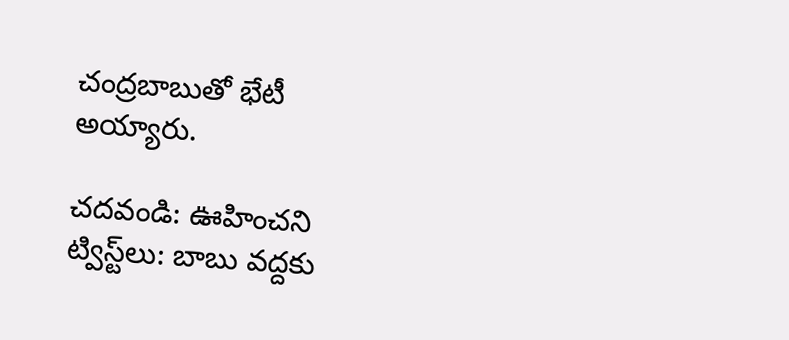చంద్రబాబుతో భేటీ అయ్యారు.

చదవండి: ఊహించని ట్విస్ట్‌లు: బాబు వద్దకు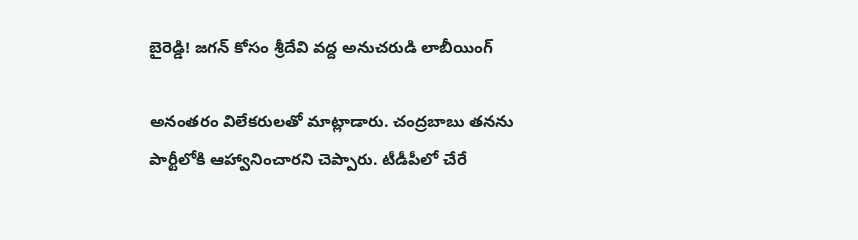బైరెడ్డి! జగన్ కోసం శ్రీదేవి వద్ద అనుచరుడి లాబీయింగ్

అనంతరం విలేకరులతో మాట్లాడారు. చంద్రబాబు తనను పార్టీలోకి ఆహ్వానించారని చెప్పారు. టీడీపీలో చేరే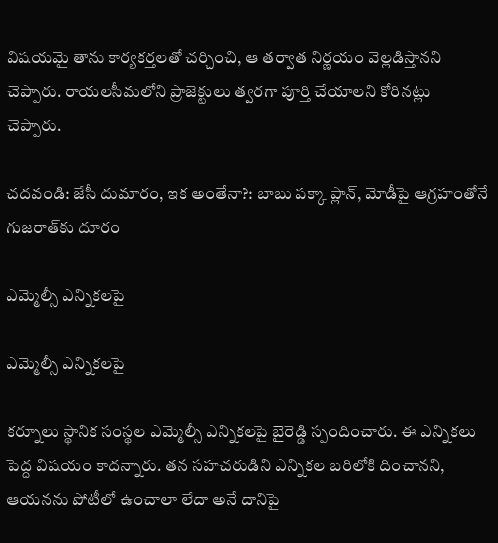విషయమై తాను కార్యకర్తలతో చర్చించి, ఆ తర్వాత నిర్ణయం వెల్లడిస్తానని చెప్పారు. రాయలసీమలోని ప్రాజెక్టులు త్వరగా పూర్తి చేయాలని కోరినట్లు చెప్పారు.

చదవండి: జేసీ దుమారం, ఇక అంతేనా?: బాబు పక్కా ప్లాన్, మోడీపై ఆగ్రహంతోనే గుజరాత్‌కు దూరం

ఎమ్మెల్సీ ఎన్నికలపై

ఎమ్మెల్సీ ఎన్నికలపై

కర్నూలు స్థానిక సంస్థల ఎమ్మెల్సీ ఎన్నికలపై బైరెడ్డి స్పందించారు. ఈ ఎన్నికలు పెద్ద విషయం కాదన్నారు. తన సహచరుడిని ఎన్నికల బరిలోకి దించానని, ఆయనను పోటీలో ఉంచాలా లేదా అనే దానిపై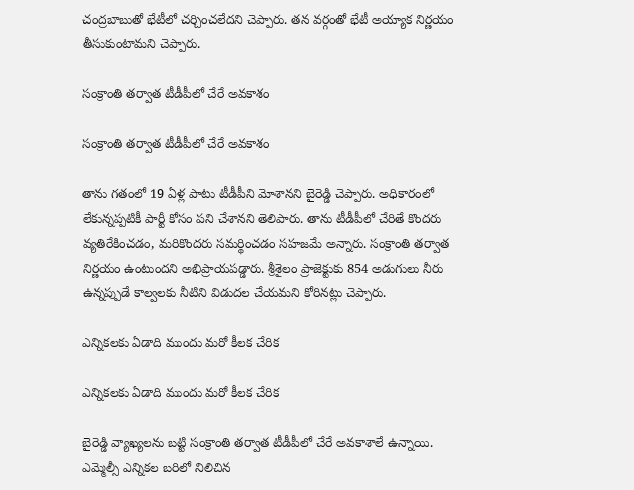చంద్రబాబుతో భేటీలో చర్చించలేదని చెప్పారు. తన వర్గంతో భేటీ అయ్యాక నిర్ణయం తీసుకుంటామని చెప్పారు.

సంక్రాంతి తర్వాత టీడీపీలో చేరే అవకాశం

సంక్రాంతి తర్వాత టీడీపీలో చేరే అవకాశం

తాను గతంలో 19 ఏళ్ల పాటు టీడీపీని మోశానని బైరెడ్డి చెప్పారు. అధికారంలో లేకున్నప్పటికీ పార్టీ కోసం పని చేశానని తెలిపారు. తాను టీడీపీలో చేరితే కొందరు వ్యతిరేకించడం, మరికొందరు సమర్థించడం సహజమే అన్నారు. సంక్రాంతి తర్వాత నిర్ణయం ఉంటుందని అభిప్రాయపడ్డారు. శ్రీశైలం ప్రాజెక్టుకు 854 అడుగులు నీరు ఉన్నప్పుడే కాల్వలకు నీటిని విడుదల చేయమని కోరినట్లు చెప్పారు.

ఎన్నికలకు ఏడాది ముందు మరో కీలక చేరిక

ఎన్నికలకు ఏడాది ముందు మరో కీలక చేరిక

బైరెడ్డి వ్యాఖ్యలను బట్టి సంక్రాంతి తర్వాత టీడీపీలో చేరే అవకాశాలే ఉన్నాయి. ఎమ్మెల్సీ ఎన్నికల బరిలో నిలిచిన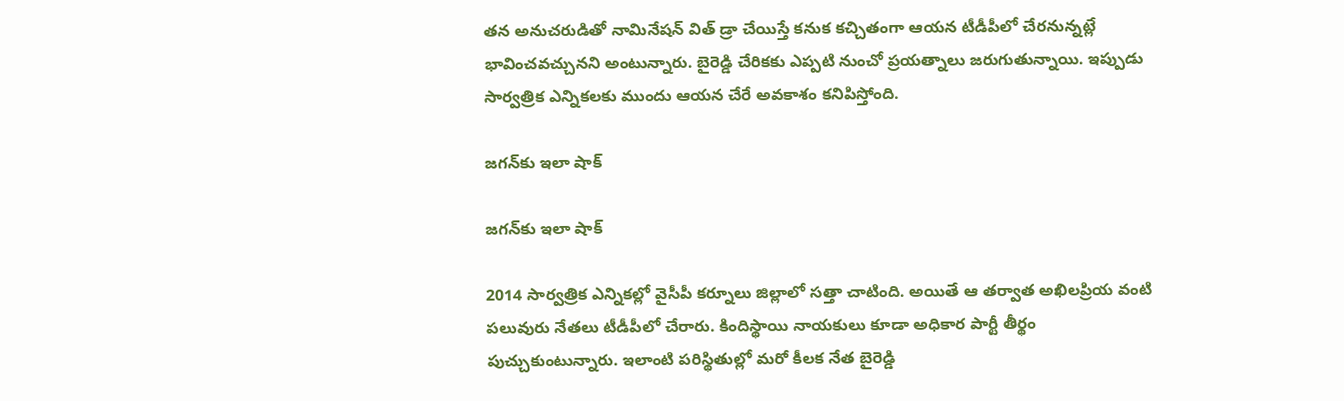తన అనుచరుడితో నామినేషన్ విత్ డ్రా చేయిస్తే కనుక కచ్చితంగా ఆయన టీడీపీలో చేరనున్నట్లే భావించవచ్చునని అంటున్నారు. బైరెడ్డి చేరికకు ఎప్పటి నుంచో ప్రయత్నాలు జరుగుతున్నాయి. ఇప్పుడు సార్వత్రిక ఎన్నికలకు ముందు ఆయన చేరే అవకాశం కనిపిస్తోంది.

జగన్‌కు ఇలా షాక్

జగన్‌కు ఇలా షాక్

2014 సార్వత్రిక ఎన్నికల్లో వైసీపీ కర్నూలు జిల్లాలో సత్తా చాటింది. అయితే ఆ తర్వాత అఖిలప్రియ వంటి పలువురు నేతలు టీడీపీలో చేరారు. కిందిస్థాయి నాయకులు కూడా అధికార పార్టీ తీర్థం పుచ్చుకుంటున్నారు. ఇలాంటి పరిస్థితుల్లో మరో కీలక నేత బైరెడ్డి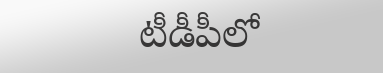టీడీపీలో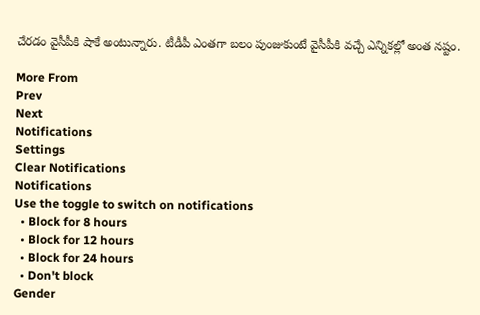చేరడం వైసీపీకి షాకే అంటున్నారు. టీడీపీ ఎంతగా బలం పుంజుకుంటే వైసీపీకి వచ్చే ఎన్నికల్లో అంత నష్టం.

More From
Prev
Next
Notifications
Settings
Clear Notifications
Notifications
Use the toggle to switch on notifications
  • Block for 8 hours
  • Block for 12 hours
  • Block for 24 hours
  • Don't block
Gender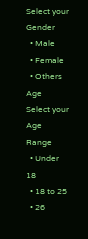Select your Gender
  • Male
  • Female
  • Others
Age
Select your Age Range
  • Under 18
  • 18 to 25
  • 26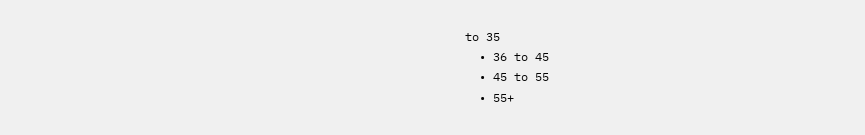to 35
  • 36 to 45
  • 45 to 55
  • 55+